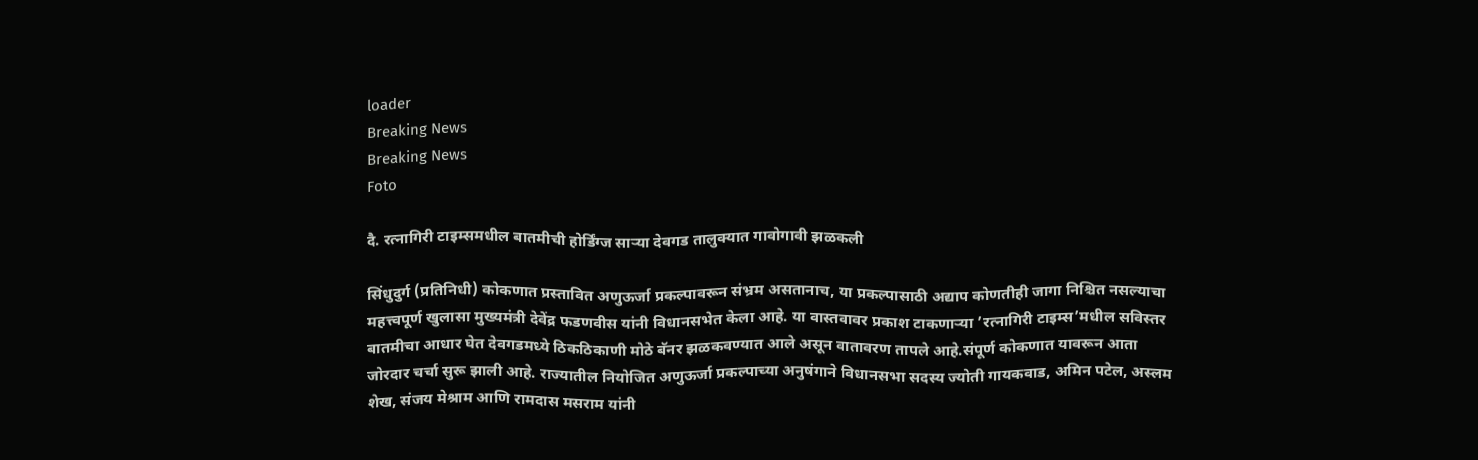loader
Breaking News
Breaking News
Foto

दै. रत्नागिरी टाइम्समधील बातमीची होर्डिंग्ज सार्‍या देवगड तालुक्यात गावोगावी झळकली

सिंधुदुर्ग (प्रतिनिधी) कोकणात प्रस्तावित अणुऊर्जा प्रकल्पावरून संभ्रम असतानाच, या प्रकल्पासाठी अद्याप कोणतीही जागा निश्चित नसल्याचा महत्त्वपूर्ण खुलासा मुख्यमंत्री देवेंद्र फडणवीस यांनी विधानसभेत केला आहे. या वास्तवावर प्रकाश टाकणार्‍या ’रत्नागिरी टाइम्स’मधील सविस्तर बातमीचा आधार घेत देवगडमध्ये ठिकठिकाणी मोठे बॅनर झळकवण्यात आले असून वातावरण तापले आहे.संपूर्ण कोकणात यावरून आता जोरदार चर्चा सुरू झाली आहे. राज्यातील नियोजित अणुऊर्जा प्रकल्पाच्या अनुषंगाने विधानसभा सदस्य ज्योती गायकवाड, अमिन पटेल, अस्लम शेख, संजय मेश्राम आणि रामदास मसराम यांनी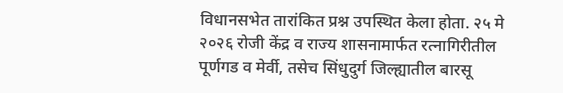विधानसभेत तारांकित प्रश्न उपस्थित केला होता. २५ मे २०२६ रोजी केंद्र व राज्य शासनामार्फत रत्नागिरीतील पूर्णगड व मेर्वी, तसेच सिंधुदुर्ग जिल्ह्यातील बारसू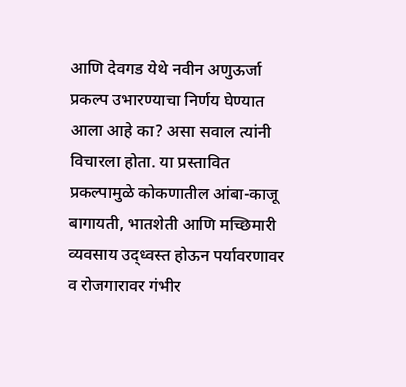आणि देवगड येथे नवीन अणुऊर्जा प्रकल्प उभारण्याचा निर्णय घेण्यात आला आहे का? असा सवाल त्यांनी विचारला होता. या प्रस्तावित प्रकल्पामुळे कोकणातील आंबा-काजू बागायती, भातशेती आणि मच्छिमारी व्यवसाय उद्ध्वस्त होऊन पर्यावरणावर व रोजगारावर गंभीर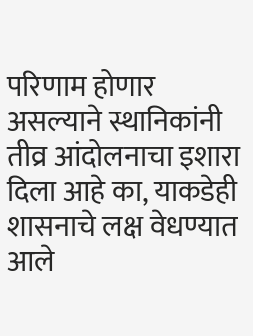परिणाम होणार असल्याने स्थानिकांनी तीव्र आंदोलनाचा इशारा दिला आहे का, याकडेही शासनाचे लक्ष वेधण्यात आले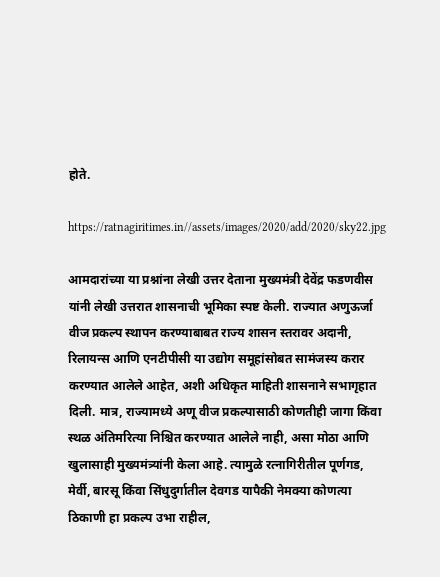होते.

https://ratnagiritimes.in//assets/images/2020/add/2020/sky22.jpg

आमदारांच्या या प्रश्नांना लेखी उत्तर देताना मुख्यमंत्री देवेंद्र फडणवीस यांनी लेखी उत्तरात शासनाची भूमिका स्पष्ट केली. राज्यात अणुऊर्जा वीज प्रकल्प स्थापन करण्याबाबत राज्य शासन स्तरावर अदानी, रिलायन्स आणि एनटीपीसी या उद्योग समूहांसोबत सामंजस्य करार करण्यात आलेले आहेत, अशी अधिकृत माहिती शासनाने सभागृहात दिली. मात्र, राज्यामध्ये अणू वीज प्रकल्पासाठी कोणतीही जागा किंवा स्थळ अंतिमरित्या निश्चित करण्यात आलेले नाही, असा मोठा आणि खुलासाही मुख्यमंत्र्यांनी केला आहे. त्यामुळे रत्नागिरीतील पूर्णगड, मेर्वी, बारसू किंवा सिंधुदुर्गातील देवगड यापैकी नेमक्या कोणत्या ठिकाणी हा प्रकल्प उभा राहील,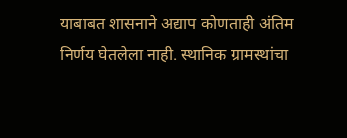याबाबत शासनाने अद्याप कोणताही अंतिम निर्णय घेतलेला नाही. स्थानिक ग्रामस्थांचा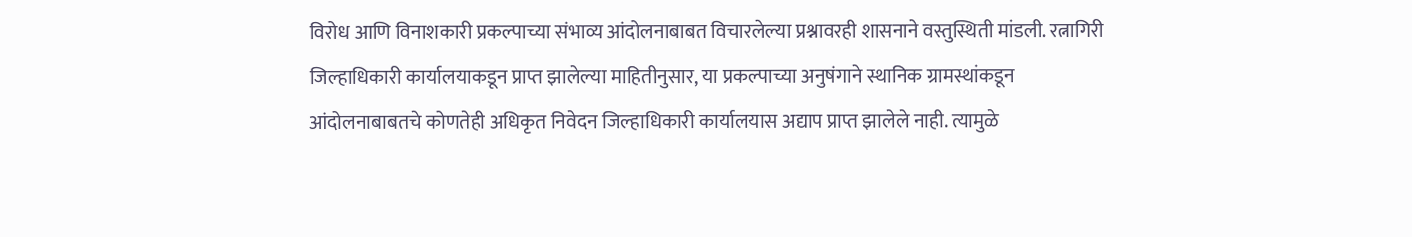विरोध आणि विनाशकारी प्रकल्पाच्या संभाव्य आंदोलनाबाबत विचारलेल्या प्रश्नावरही शासनाने वस्तुस्थिती मांडली. रत्नागिरी जिल्हाधिकारी कार्यालयाकडून प्राप्त झालेल्या माहितीनुसार, या प्रकल्पाच्या अनुषंगाने स्थानिक ग्रामस्थांकडून आंदोलनाबाबतचे कोणतेही अधिकृत निवेदन जिल्हाधिकारी कार्यालयास अद्याप प्राप्त झालेले नाही. त्यामुळे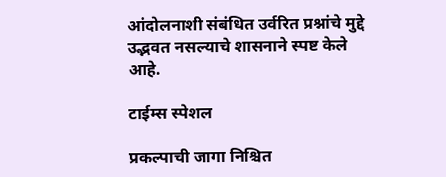आंदोलनाशी संबंधित उर्वरित प्रश्नांचे मुद्दे उद्भवत नसल्याचे शासनाने स्पष्ट केले आहे.

टाईम्स स्पेशल

प्रकल्पाची जागा निश्चित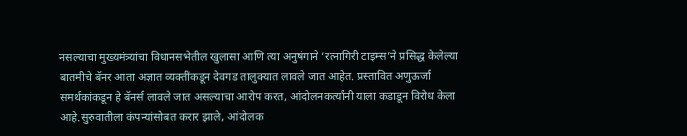नसल्याचा मुख्यमंत्र्यांचा विधानसभेतील खुलासा आणि त्या अनुषंगाने ’रत्नागिरी टाइम्स’ने प्रसिद्ध केलेल्या बातमीचे बॅनर आता अज्ञात व्यक्तींकडून देवगड तालुक्यात लावले जात आहेत. प्रस्तावित अणुऊर्जा समर्थकांकडून हे बॅनर्स लावले जात असल्याचा आरोप करत, आंदोलनकर्त्यांनी याला कडाडून विरोध केला आहे.सुरुवातीला कंपन्यांसोबत करार झाले, आंदोलक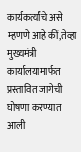कार्यकर्त्यांचे असे म्हणणे आहे कीं,तेव्हा मुख्यमंत्री कार्यालयामार्फत प्रस्तावित जागेची घोषणा करण्यात आली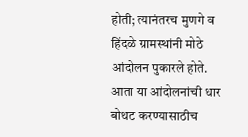होती; त्यानंतरच मुणगे व हिंदळे ग्रामस्थांनी मोठे आंदोलन पुकारले होते. आता या आंदोलनांची धार बोथट करण्यासाठीच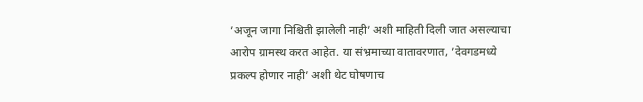’अजून जागा निश्चिती झालेली नाही’ अशी माहिती दिली जात असल्याचा आरोप ग्रामस्थ करत आहेत. या संभ्रमाच्या वातावरणात, ’देवगडमध्ये प्रकल्प होणार नाही’ अशी थेट घोषणाच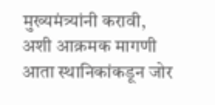मुख्यमंत्र्यांनी करावी, अशी आक्रमक मागणी आता स्थानिकांकडून जोर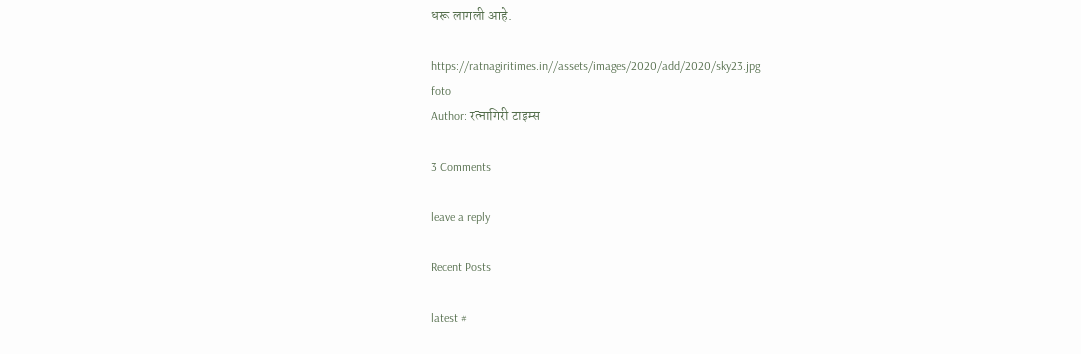धरू लागली आहे.

https://ratnagiritimes.in//assets/images/2020/add/2020/sky23.jpg
foto
Author: रत्नागिरी टाइम्स

3 Comments

leave a reply

Recent Posts

latest #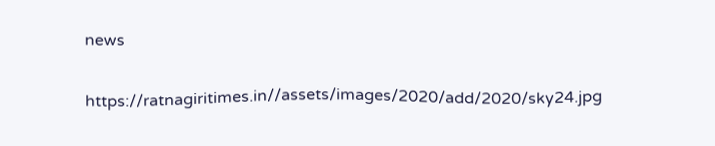news

https://ratnagiritimes.in//assets/images/2020/add/2020/sky24.jpg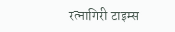रत्नागिरी टाइम्स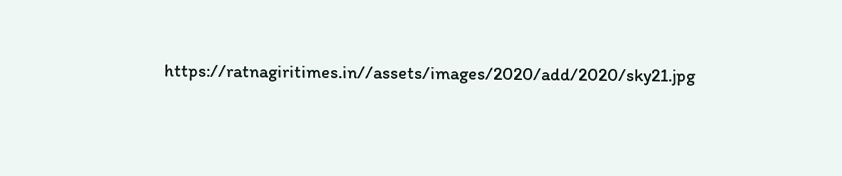https://ratnagiritimes.in//assets/images/2020/add/2020/sky21.jpg